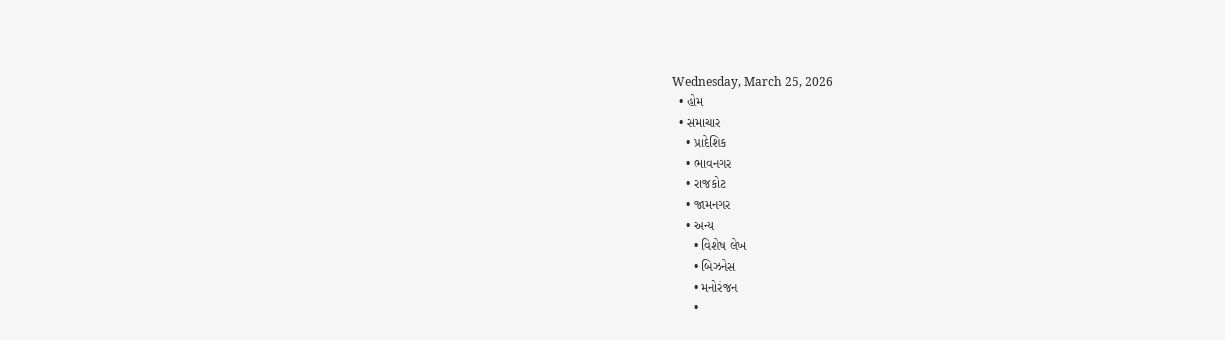Wednesday, March 25, 2026
  • હોમ
  • સમાચાર
    • પ્રાદેશિક
    • ભાવનગર
    • રાજકોટ
    • જામનગર
    • અન્ય
      • વિશેષ લેખ
      • બિઝનેસ
      • મનોરંજન
      •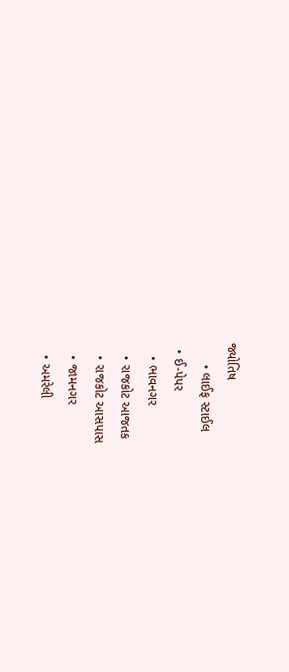જ્યોતિષ
      • લાઈફ સ્ટાઈલ
  • ઈ-પેપર
    • ભાવનગર
    • રાજકોટ આજતક
    • રાજકોટ આસપાસ
    • જામનગર
    • અમરેલી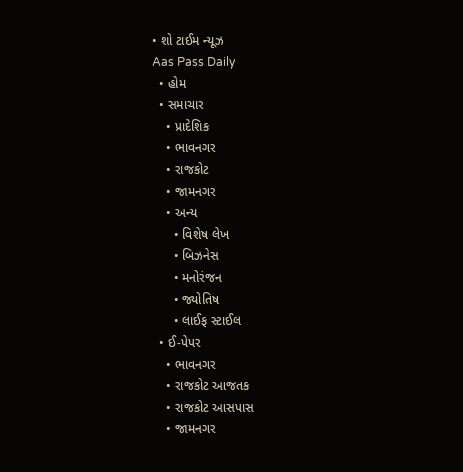• શો ટાઈમ ન્યૂઝ
Aas Pass Daily
  • હોમ
  • સમાચાર
    • પ્રાદેશિક
    • ભાવનગર
    • રાજકોટ
    • જામનગર
    • અન્ય
      • વિશેષ લેખ
      • બિઝનેસ
      • મનોરંજન
      • જ્યોતિષ
      • લાઈફ સ્ટાઈલ
  • ઈ-પેપર
    • ભાવનગર
    • રાજકોટ આજતક
    • રાજકોટ આસપાસ
    • જામનગર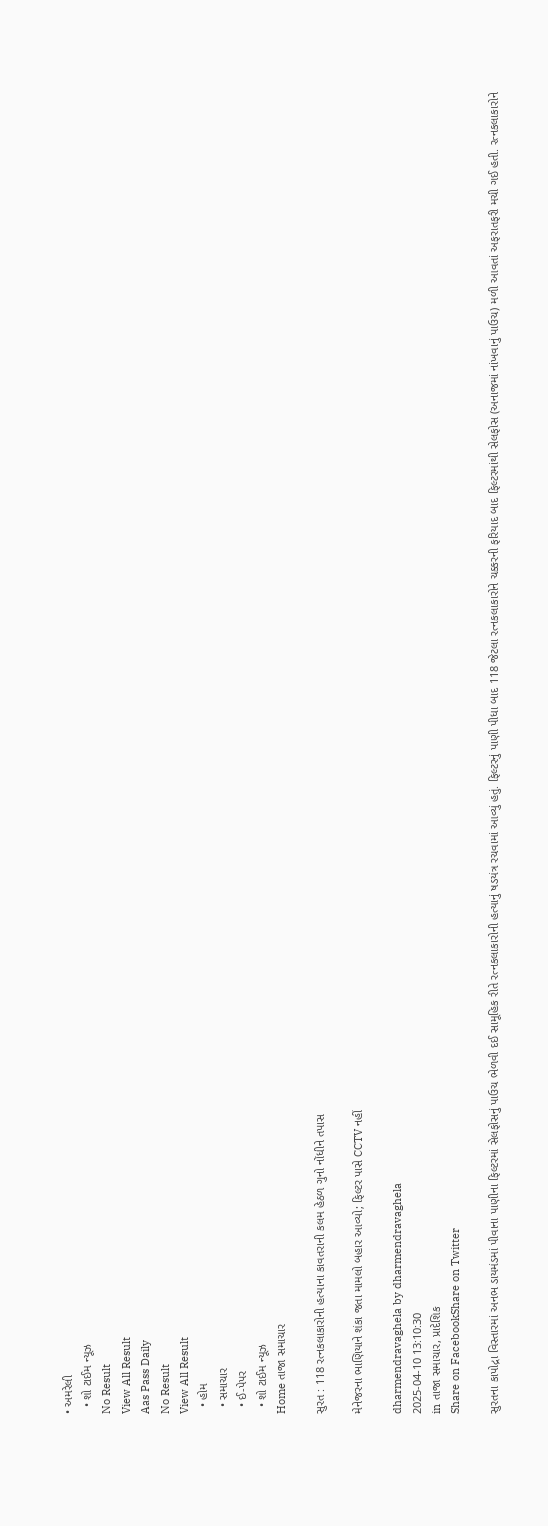• અમરેલી
  • શો ટાઈમ ન્યૂઝ
No Result
View All Result
Aas Pass Daily
No Result
View All Result
  • હોમ
  • સમાચાર
  • ઈ-પેપર
  • શો ટાઈમ ન્યૂઝ
Home તાજા સમાચાર

સુરત : 118 રત્નકલાકારોની હત્યાના કાવતરાની કલમ હેઠળ ગુનો નોંધીને તપાસ

મેનેજરના ભાણિયાને શંકા જતા મામલો બહાર આવ્યો; ફિલ્ટર પાસે CCTV નહીં

dharmendravaghela by dharmendravaghela
2025-04-10 13:10:30
in તાજા સમાચાર, પ્રાદેશિક
Share on FacebookShare on Twitter

સુરતના કાપોદ્રા વિસ્તારમાં અનભ ડાયમંડમાં પીવાના પાણીના ફિલ્ટરમાં સેલફોસનું પાઉચ ભેળવી દઈ સામૂહિક રીતે રત્નકલાકારોની હત્યાનું ષડયંત્ર રચવામાં આવ્યું હતું. ફિલ્ટરનું પાણી પીધા બાદ 118 જેટલા રત્નકલાકારોને ચક્કરની ફરિયાદ બાદ ફિલ્ટરમાંથી સેલફોસ (અનાજમાં નાંખવાનું પાઉચ) મળી આવતાં અફરાતફરી મચી ગઈ હતી. રત્નકલાકારોને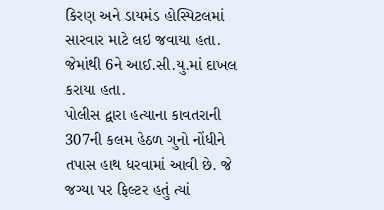કિરણ અને ડાયમંડ હોસ્પિટલમાં સારવાર માટે લઇ જવાયા હતા. જેમાંથી 6ને આઈ.સી.યુ.માં દાખલ કરાયા હતા.
પોલીસ દ્વારા હત્યાના કાવતરાની 307ની કલમ હેઠળ ગુનો નોંધીને તપાસ હાથ ધરવામાં આવી છે. જે જગ્યા પર ફિલ્ટર હતું ત્યાં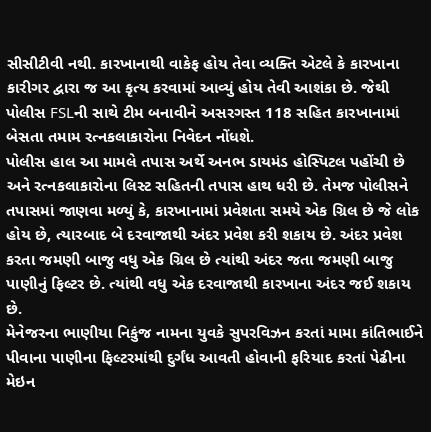સીસીટીવી નથી. કારખાનાથી વાકેફ હોય તેવા વ્યક્તિ એટલે કે કારખાના કારીગર દ્વારા જ આ કૃત્ય કરવામાં આવ્યું હોય તેવી આશંકા છે. જેથી પોલીસ FSLની સાથે ટીમ બનાવીને અસરગસ્ત 118 સહિત કારખાનામાં બેસતા તમામ રત્નકલાકારોના નિવેદન નોંધશે.
પોલીસ હાલ આ મામલે તપાસ અર્થે અનભ ડાયમંડ હોસ્પિટલ પહોંચી છે અને રત્નકલાકારોના લિસ્ટ સહિતની તપાસ હાથ ધરી છે. તેમજ પોલીસને તપાસમાં જાણવા મળ્યું કે, કારખાનામાં પ્રવેશતા સમયે એક ગ્રિલ છે જે લોક હોય છે, ત્યારબાદ બે દરવાજાથી અંદર પ્રવેશ કરી શકાય છે. અંદર પ્રવેશ કરતા જમણી બાજુ વધુ એક ગ્રિલ છે ત્યાંથી અંદર જતા જમણી બાજુ પાણીનું ફિલ્ટર છે. ત્યાંથી વધુ એક દરવાજાથી કારખાના અંદર જઈ શકાય છે.
મેનેજરના ભાણીયા નિકુંજ નામના યુવકે સુપરવિઝન કરતાં મામા કાંતિભાઈને પીવાના પાણીના ફિલ્ટરમાંથી દુર્ગંધ આવતી હોવાની ફરિયાદ કરતાં પેઢીના મેઇન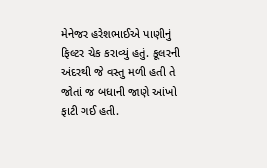મેનેજર હરેશભાઈએ પાણીનું ફિલ્ટર ચેક કરાવ્યું હતું. કૂલરની અંદરથી જે વસ્તુ મળી હતી તે જોતાં જ બધાની જાણે આંખો ફાટી ગઈ હતી.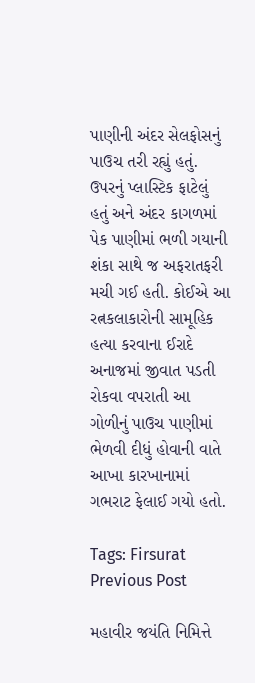પાણીની અંદર સેલફોસનું પાઉચ તરી રહ્યું હતું. ઉપરનું પ્લાસ્ટિક ફાટેલું હતું અને અંદર કાગળમાં પેક પાણીમાં ભળી ગયાની શંકા સાથે જ અફરાતફરી મચી ગઈ હતી. કોઈએ આ રત્નકલાકારોની સામૂહિક હત્યા કરવાના ઈરાદે અનાજમાં જીવાત પડતી રોકવા વપરાતી આ ગોળીનું પાઉચ પાણીમાં ભેળવી દીધું હોવાની વાતે આખા કારખાનામાં ગભરાટ ફેલાઈ ગયો હતો.

Tags: Firsurat
Previous Post

મહાવીર જયંતિ નિમિત્તે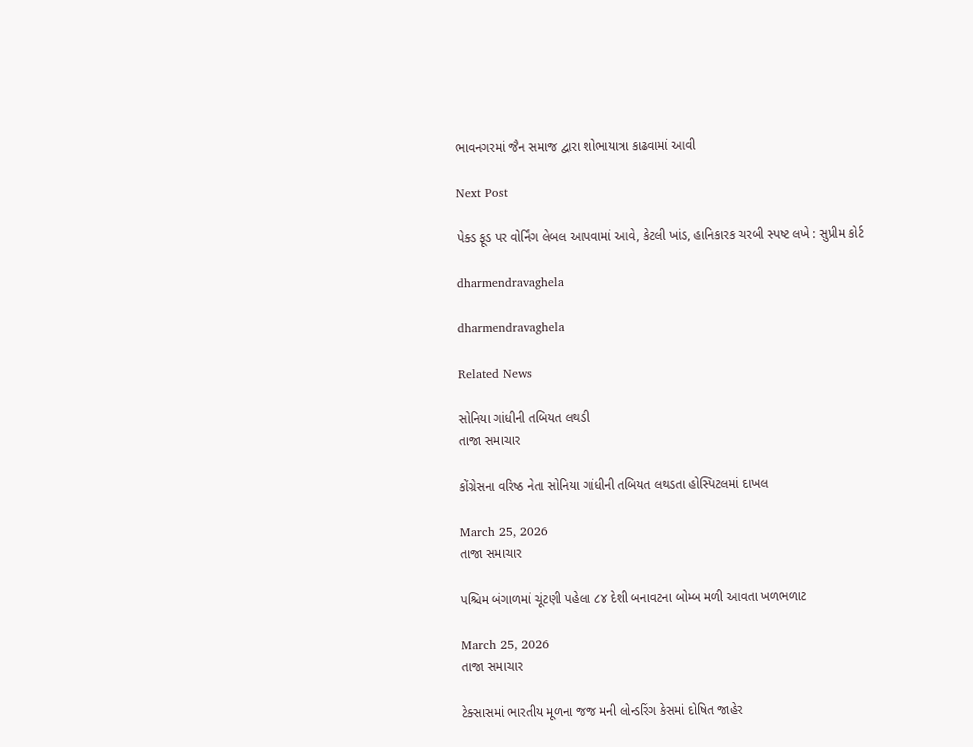ભાવનગરમાં જૈન સમાજ દ્વારા શોભાયાત્રા કાઢવામાં આવી

Next Post

પેક્ડ ફૂડ પર વોર્નિંગ લેબલ આપવામાં આવે, કેટલી ખાંડ, હાનિકારક ચરબી સ્પષ્ટ લખે : સુપ્રીમ કોર્ટ

dharmendravaghela

dharmendravaghela

Related News

સોનિયા ગાંધીની તબિયત લથડી
તાજા સમાચાર

કોંગ્રેસના વરિષ્ઠ નેતા સોનિયા ગાંધીની તબિયત લથડતા હોસ્પિટલમાં દાખલ

March 25, 2026
તાજા સમાચાર

પશ્ચિમ બંગાળમાં ચૂંટણી પહેલા ૮૪ દેશી બનાવટના બોમ્બ મળી આવતા ખળભળાટ

March 25, 2026
તાજા સમાચાર

ટેક્સાસમાં ભારતીય મૂળના જજ મની લોન્ડરિંગ કેસમાં દોષિત જાહેર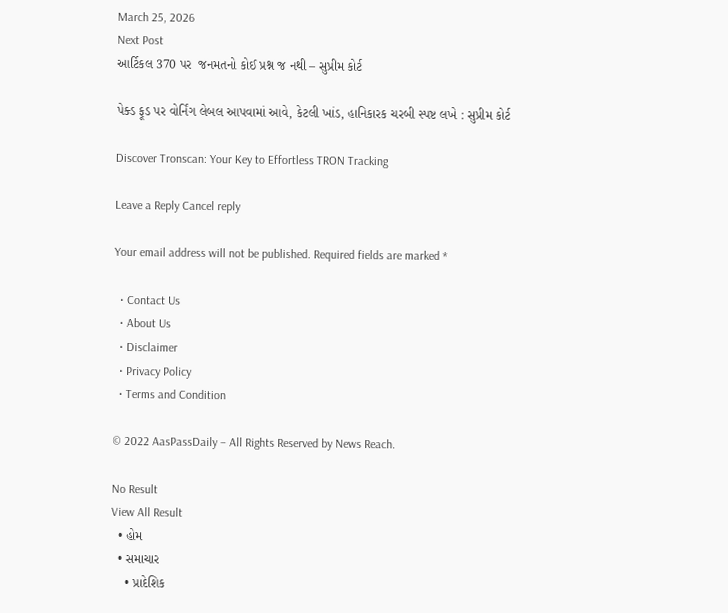March 25, 2026
Next Post
આર્ટિકલ 370 પર  જનમતનો કોઈ પ્રશ્ન જ નથી – સુપ્રીમ કોર્ટ

પેક્ડ ફૂડ પર વોર્નિંગ લેબલ આપવામાં આવે, કેટલી ખાંડ, હાનિકારક ચરબી સ્પષ્ટ લખે : સુપ્રીમ કોર્ટ

Discover Tronscan: Your Key to Effortless TRON Tracking

Leave a Reply Cancel reply

Your email address will not be published. Required fields are marked *

  • Contact Us
  • About Us
  • Disclaimer
  • Privacy Policy
  • Terms and Condition

© 2022 AasPassDaily – All Rights Reserved by News Reach.

No Result
View All Result
  • હોમ
  • સમાચાર
    • પ્રાદેશિક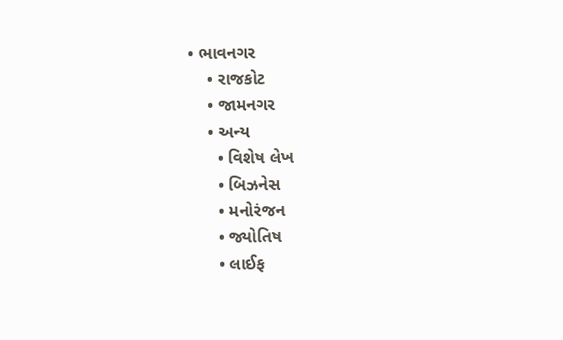• ભાવનગર
    • રાજકોટ
    • જામનગર
    • અન્ય
      • વિશેષ લેખ
      • બિઝનેસ
      • મનોરંજન
      • જ્યોતિષ
      • લાઈફ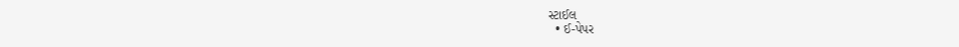સ્ટાઈલ
  • ઈ-પેપર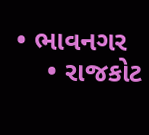• ભાવનગર
    • રાજકોટ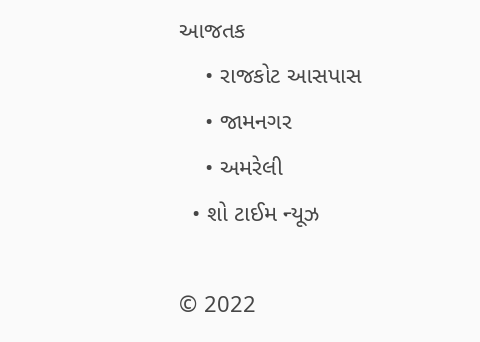આજતક
    • રાજકોટ આસપાસ
    • જામનગર
    • અમરેલી
  • શો ટાઈમ ન્યૂઝ

© 2022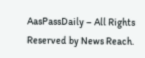AasPassDaily – All Rights Reserved by News Reach.